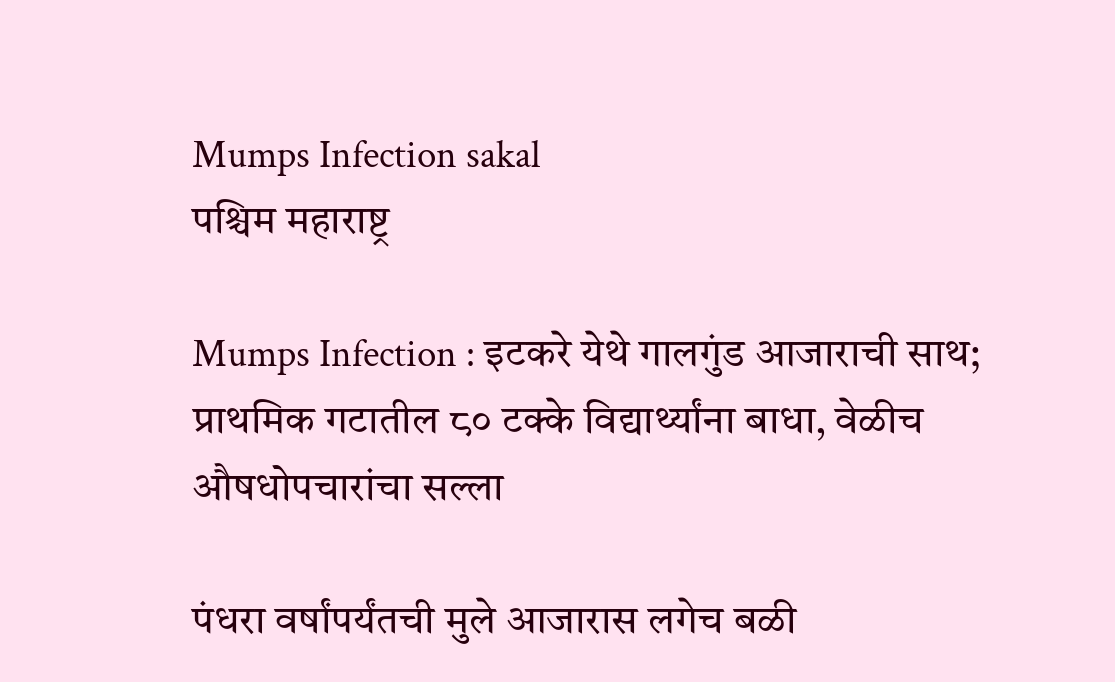Mumps Infection sakal
पश्चिम महाराष्ट्र

Mumps Infection : इटकरे येथे गालगुंड आजाराची साथ; प्राथमिक गटातील ८० टक्के विद्यार्थ्यांना बाधा, वेळीच औषधोपचारांचा सल्ला

पंधरा वर्षांपर्यंतची मुले आजारास लगेच बळी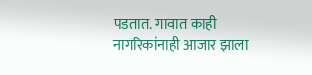पडतात. गावात काही नागरिकांनाही आजार झाला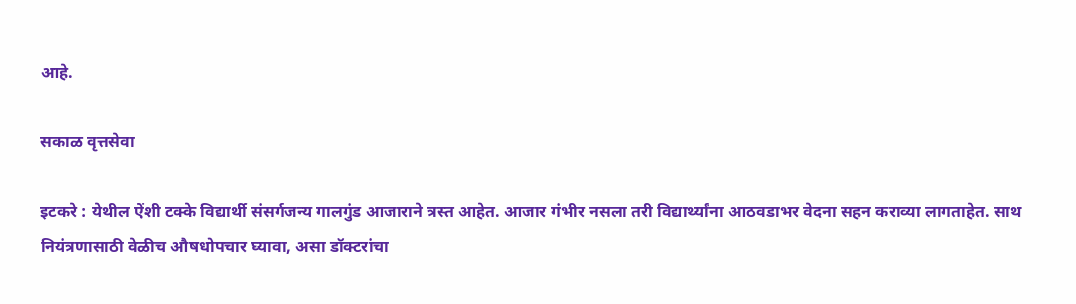आहे.

सकाळ वृत्तसेवा

इटकरे : येथील ऐंशी टक्के विद्यार्थी संसर्गजन्य गालगुंड आजाराने त्रस्त आहेत. आजार गंभीर नसला तरी विद्यार्थ्यांना आठवडाभर वेदना सहन कराव्या लागताहेत. साथ नियंत्रणासाठी वेळीच औषधोपचार घ्यावा, असा डॉक्टरांचा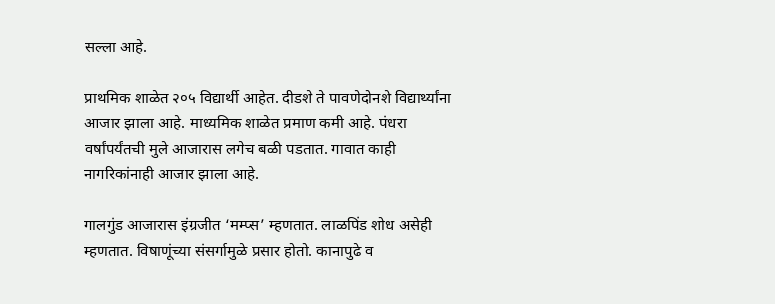सल्ला आहे.

प्राथमिक शाळेत २०५ विद्यार्थी आहेत. दीडशे ते पावणेदोनशे विद्यार्थ्यांना आजार झाला आहे. माध्यमिक शाळेत प्रमाण कमी आहे. पंधरा वर्षांपर्यंतची मुले आजारास लगेच बळी पडतात. गावात काही नागरिकांनाही आजार झाला आहे.

गालगुंड आजारास इंग्रजीत ‘मम्प्स’ म्हणतात. लाळपिंड शोध असेही म्हणतात. विषाणूंच्या संसर्गामुळे प्रसार होतो. कानापुढे व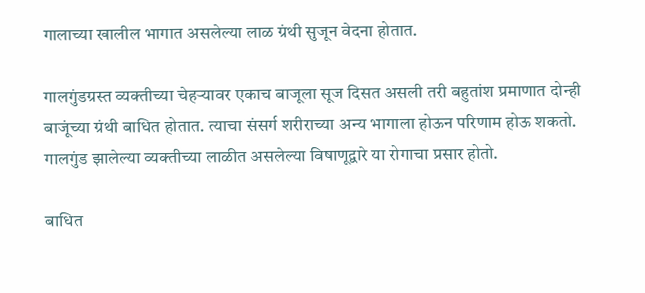गालाच्या खालील भागात असलेल्या लाळ ग्रंथी सुजून वेदना होतात.

गालगुंडग्रस्त व्यक्तीच्या चेहऱ्यावर एकाच बाजूला सूज दिसत असली तरी बहुतांश प्रमाणात दोन्ही बाजूंच्या ग्रंथी बाधित होतात. त्याचा संसर्ग शरीराच्या अन्य भागाला होऊन परिणाम होऊ शकतो. गालगुंड झालेल्या व्यक्तीच्या लाळीत असलेल्या विषाणूद्वारे या रोगाचा प्रसार होतो.

बाधित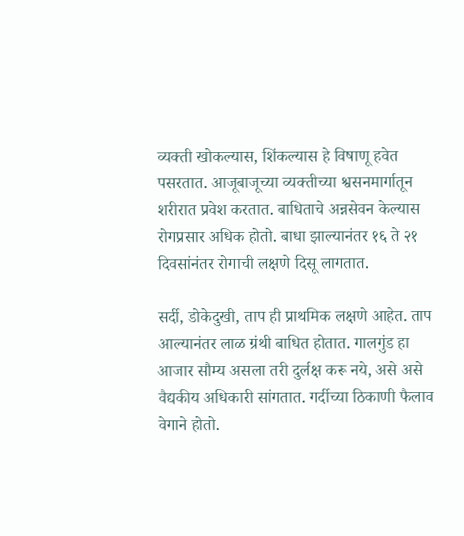व्यक्ती खोकल्यास, शिंकल्यास हे विषाणू हवेत पसरतात. आजूबाजूच्या व्यक्तीच्या श्वसनमार्गातून शरीरात प्रवेश करतात. बाधिताचे अन्नसेवन केल्यास रोगप्रसार अधिक होतो. बाधा झाल्यानंतर १६ ते २१ दिवसांनंतर रोगाची लक्षणे दिसू लागतात.

सर्दी, डोकेदुखी, ताप ही प्राथमिक लक्षणे आहेत. ताप आल्यानंतर लाळ ग्रंथी बाधित होतात. गालगुंड हा आजार सौम्य असला तरी दुर्लक्ष करू नये, असे असे वैद्यकीय अधिकारी सांगतात. गर्दीच्या ठिकाणी फैलाव वेगाने होतो.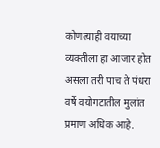कोणत्याही वयाच्या व्यक्तीला हा आजार होत असला तरी पाच ते पंधरा वर्षे वयोगटातील मुलांत प्रमाण अधिक आहे.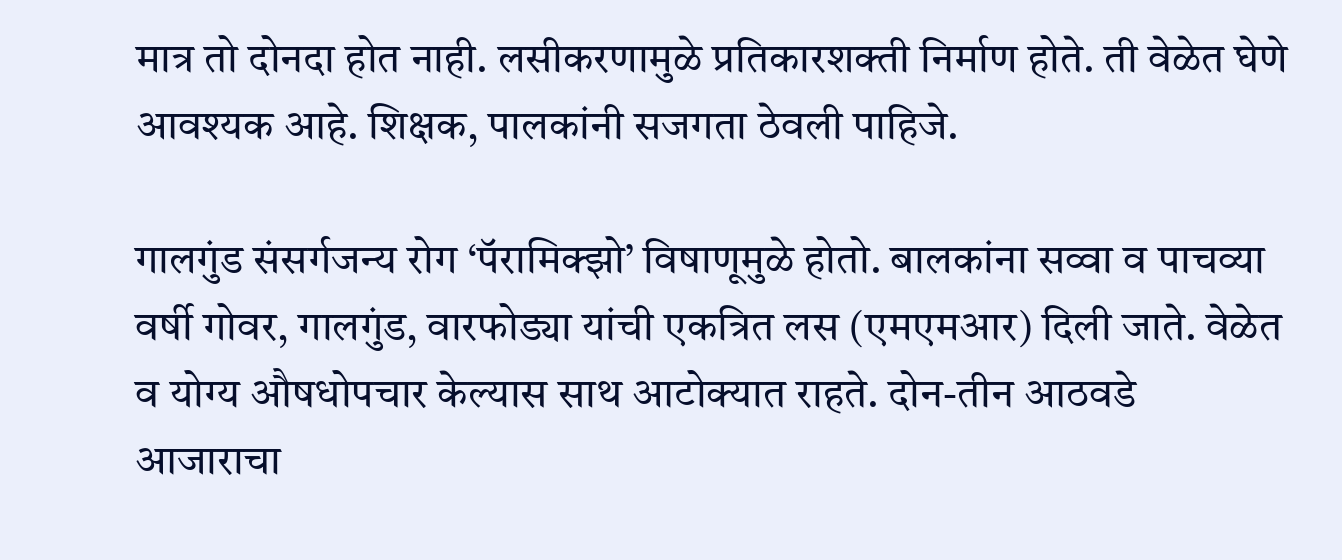मात्र तो दोनदा होत नाही. लसीकरणामुळे प्रतिकारशक्ती निर्माण होते. ती वेळेत घेणे आवश्यक आहे. शिक्षक, पालकांनी सजगता ठेवली पाहिजे.

गालगुंड संसर्गजन्य रोग ‘पॅरामिक्झो’ विषाणूमुळे होतो. बालकांना सव्वा व पाचव्या वर्षी गोवर, गालगुंड, वारफोड्या यांची एकत्रित लस (एमएमआर) दिली जाते. वेळेत व योग्य औषधोपचार केल्यास साथ आटोक्यात राहते. दोन-तीन आठवडे आजाराचा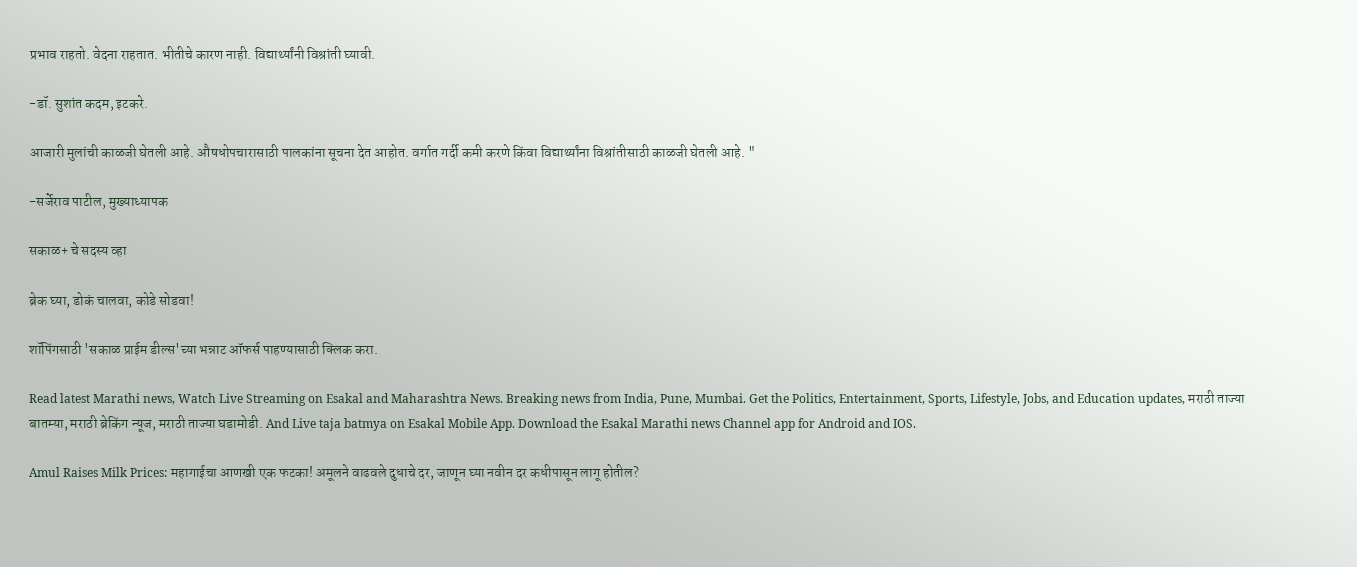प्रभाव राहतो. वेदना राहतात. भीतीचे कारण नाही. विद्यार्थ्यांनी विश्रांती घ्यावी.

-डॉ. सुशांत कदम, इटकरे.

आजारी मुलांची काळजी घेतली आहे. औषधोपचारासाठी पालकांना सूचना देत आहोत. वर्गात गर्दी कमी करणे किंवा विद्यार्थ्यांना विश्रांतीसाठी काळजी घेतली आहे. "

-सर्जेराव पाटील, मुख्याध्यापक

सकाळ+ चे सदस्य व्हा

ब्रेक घ्या, डोकं चालवा, कोडे सोडवा!

शॉपिंगसाठी 'सकाळ प्राईम डील्स'च्या भन्नाट ऑफर्स पाहण्यासाठी क्लिक करा.

Read latest Marathi news, Watch Live Streaming on Esakal and Maharashtra News. Breaking news from India, Pune, Mumbai. Get the Politics, Entertainment, Sports, Lifestyle, Jobs, and Education updates, मराठी ताज्या बातम्या, मराठी ब्रेकिंग न्यूज, मराठी ताज्या घडामोडी. And Live taja batmya on Esakal Mobile App. Download the Esakal Marathi news Channel app for Android and IOS.

Amul Raises Milk Prices: महागाईचा आणखी एक फटका! अमूलने वाढवले दुधाचे दर, जाणून घ्या नवीन दर कधीपासून लागू होतील?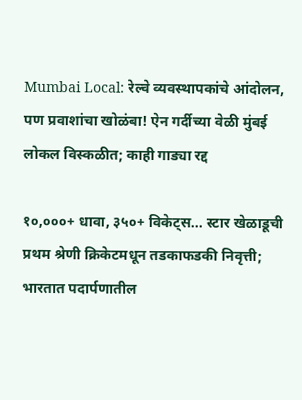Mumbai Local: रेल्वे व्यवस्थापकांचे आंदोलन, पण प्रवाशांचा खोळंबा! ऐन गर्दीच्या वेळी मुंबई लोकल विस्कळीत; काही गाड्या रद्द

१०,०००+ धावा, ३५०+ विकेट्स... स्टार खेळाडूची प्रथम श्रेणी क्रिकेटमधून तडकाफडकी निवृत्ती; भारतात पदार्पणातील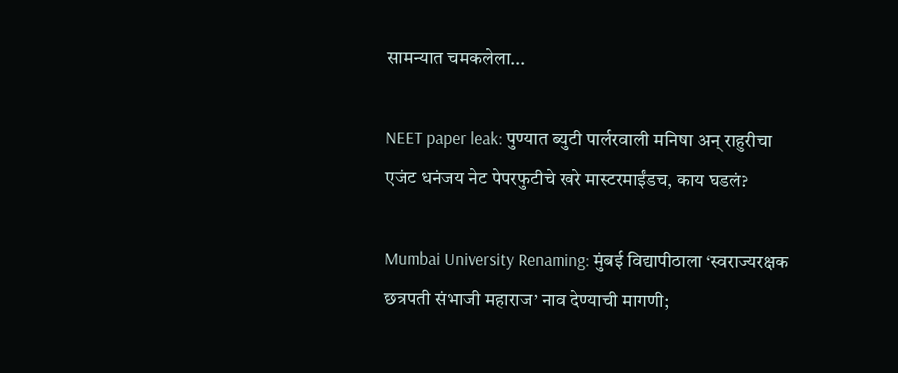सामन्यात चमकलेला...

NEET paper leak: पुण्यात ब्युटी पार्लरवाली मनिषा अन् राहुरीचा एजंट धनंजय नेट पेपरफुटीचे खरे मास्टरमाईंडच, काय घडलं?

Mumbai University Renaming: मुंबई विद्यापीठाला ‘स्वराज्यरक्षक छत्रपती संभाजी महाराज’ नाव देण्याची मागणी;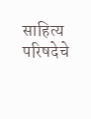साहित्य परिषदेचे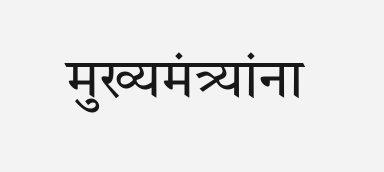मुख्यमंत्र्यांना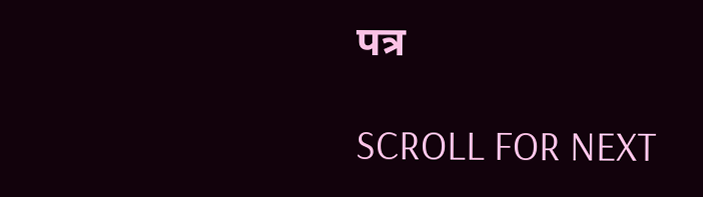पत्र

SCROLL FOR NEXT